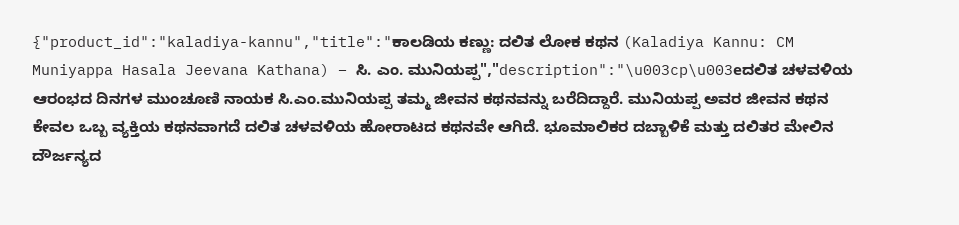{"product_id":"kaladiya-kannu","title":"ಕಾಲಡಿಯ ಕಣ್ಣು: ದಲಿತ ಲೋಕ ಕಥನ (Kaladiya Kannu: CM Muniyappa Hasala Jeevana Kathana) – ಸಿ. ಎಂ. ಮುನಿಯಪ್ಪ","description":"\u003cp\u003eದಲಿತ ಚಳವಳಿಯ ಆರಂಭದ ದಿನಗಳ ಮುಂಚೂಣಿ ನಾಯಕ ಸಿ.ಎಂ.ಮುನಿಯಪ್ಪ ತಮ್ಮ ಜೀವನ ಕಥನವನ್ನು ಬರೆದಿದ್ದಾರೆ. ಮುನಿಯಪ್ಪ ಅವರ ಜೀವನ ಕಥನ ಕೇವಲ ಒಬ್ಬ ವ್ಯಕ್ತಿಯ ಕಥನವಾಗದೆ ದಲಿತ ಚಳವಳಿಯ ಹೋರಾಟದ ಕಥನವೇ ಆಗಿದೆ. ಭೂಮಾಲಿಕರ ದಬ್ಬಾಳಿಕೆ ಮತ್ತು ದಲಿತರ ಮೇಲಿನ ದೌರ್ಜನ್ಯದ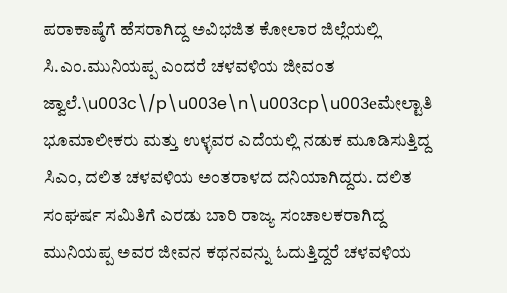ಪರಾಕಾಷ್ಠೆಗೆ ಹೆಸರಾಗಿದ್ದ ಅವಿಭಜಿತ ಕೋಲಾರ ಜಿಲ್ಲೆಯಲ್ಲಿ ಸಿ.ಎಂ.ಮುನಿಯಪ್ಪ ಎಂದರೆ ಚಳವಳಿಯ ಜೀವಂತ ಜ್ವಾಲೆ.\u003c\/p\u003e\n\u003cp\u003eಮೇಲ್ಟಾತಿ ಭೂಮಾಲೀಕರು ಮತ್ತು ಉಳ್ಳವರ ಎದೆಯಲ್ಲಿ ನಡುಕ ಮೂಡಿಸುತ್ತಿದ್ದ ಸಿಎಂ, ದಲಿತ ಚಳವಳಿಯ ಅಂತರಾಳದ ದನಿಯಾಗಿದ್ದರು. ದಲಿತ ಸಂಘರ್ಷ ಸಮಿತಿಗೆ ಎರಡು ಬಾರಿ ರಾಜ್ಯ ಸಂಚಾಲಕರಾಗಿದ್ದ ಮುನಿಯಪ್ಪ ಅವರ ಜೀವನ ಕಥನವನ್ನು ಓದುತ್ತಿದ್ದರೆ ಚಳವಳಿಯ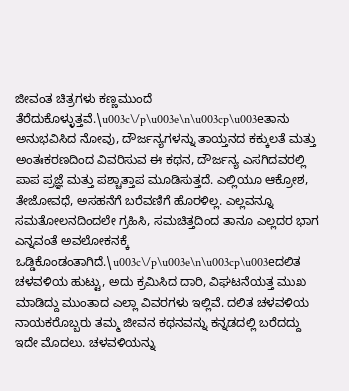ಜೀವಂತ ಚಿತ್ರಗಳು ಕಣ್ಣಮುಂದೆ ತೆರೆದುಕೊಳ್ಳುತ್ತವೆ.\u003c\/p\u003e\n\u003cp\u003eತಾನು ಅನುಭವಿಸಿದ ನೋವು, ದೌರ್ಜನ್ಯಗಳನ್ನು ತಾಯ್ತನದ ಕಕ್ಕುಲತೆ ಮತ್ತು ಅಂತಃಕರಣದಿಂದ ವಿವರಿಸುವ ಈ ಕಥನ, ದೌರ್ಜನ್ಯ ಎಸಗಿದವರಲ್ಲಿ ಪಾಪ ಪ್ರಜ್ಞೆ ಮತ್ತು ಪಶ್ಚಾತ್ತಾಪ ಮೂಡಿಸುತ್ತದೆ. ಎಲ್ಲಿಯೂ ಆಕ್ರೋಶ, ತೇಜೋವಧೆ, ಅಸಹನೆಗೆ ಬರೆವಣಿಗೆ ಹೊರಳಿಲ್ಲ. ಎಲ್ಲವನ್ನೂ ಸಮತೋಲನದಿಂದಲೇ ಗ್ರಹಿಸಿ, ಸಮಚಿತ್ತದಿಂದ ತಾನೂ ಎಲ್ಲದರ ಭಾಗ ಎನ್ನವಂತೆ ಅವಲೋಕನಕ್ಕೆ ಒಡ್ಡಿಕೊಂಡಂತಾಗಿದೆ.\u003c\/p\u003e\n\u003cp\u003eದಲಿತ ಚಳವಳಿಯ ಹುಟ್ಟು, ಅದು ಕ್ರಮಿಸಿದ ದಾರಿ, ವಿಘಟನೆಯತ್ತ ಮುಖ ಮಾಡಿದ್ದು ಮುಂತಾದ ಎಲ್ಲಾ ವಿವರಗಳು ಇಲ್ಲಿವೆ. ದಲಿತ ಚಳವಳಿಯ ನಾಯಕರೊಬ್ಬರು ತಮ್ಮ ಜೀವನ ಕಥನವನ್ನು ಕನ್ನಡದಲ್ಲಿ ಬರೆದದ್ದು ಇದೇ ಮೊದಲು. ಚಳವಳಿಯನ್ನು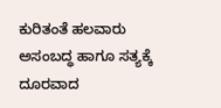ಕುರಿತಂತೆ ಹಲವಾರು ಅಸಂಬದ್ಧ ಹಾಗೂ ಸತ್ಯಕ್ಕೆ ದೂರವಾದ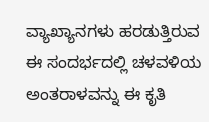ವ್ಯಾಖ್ಯಾನಗಳು ಹರಡುತ್ತಿರುವ ಈ ಸಂದರ್ಭದಲ್ಲಿ ಚಳವಳಿಯ ಅಂತರಾಳವನ್ನು ಈ ಕೃತಿ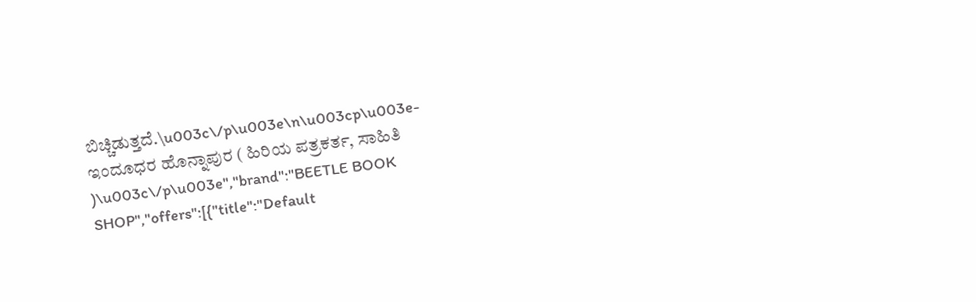ಬಿಚ್ಚಿಡುತ್ತದೆ.\u003c\/p\u003e\n\u003cp\u003e- ಇಂದೂಧರ ಹೊನ್ನಾಪುರ ( ಹಿರಿಯ ಪತ್ರಕರ್ತ, ಸಾಹಿತಿ )\u003c\/p\u003e","brand":"BEETLE BOOK SHOP","offers":[{"title":"Default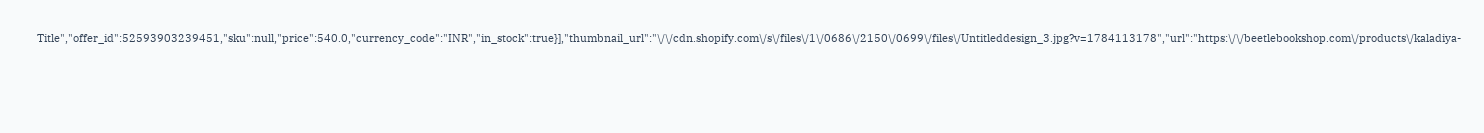Title","offer_id":52593903239451,"sku":null,"price":540.0,"currency_code":"INR","in_stock":true}],"thumbnail_url":"\/\/cdn.shopify.com\/s\/files\/1\/0686\/2150\/0699\/files\/Untitleddesign_3.jpg?v=1784113178","url":"https:\/\/beetlebookshop.com\/products\/kaladiya-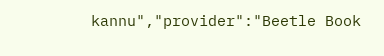kannu","provider":"Beetle Book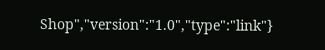Shop","version":"1.0","type":"link"}